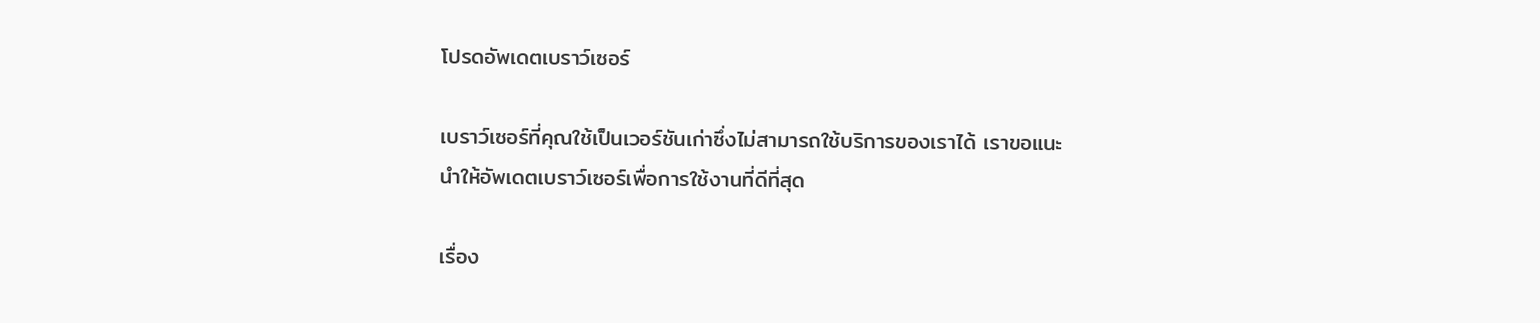โปรดอัพเดตเบราว์เซอร์

เบราว์เซอร์ที่คุณใช้เป็นเวอร์ชันเก่าซึ่งไม่สามารถใช้บริการของเราได้ เราขอแนะนำให้อัพเดตเบราว์เซอร์เพื่อการใช้งานที่ดีที่สุด

เรื่อง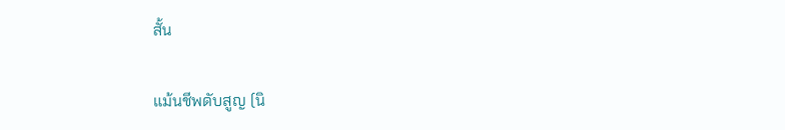สั้น

แม้นชีพดับสูญ (นิ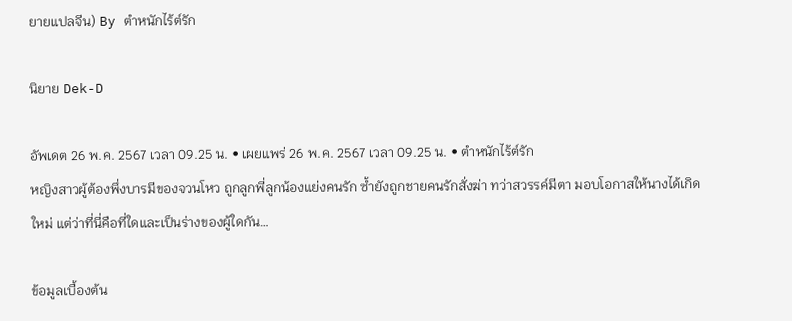ยายแปลจีน) By ตำหนักไร้ต์รัก

นิยาย Dek-D

อัพเดต 26 พ.ค. 2567 เวลา 09.25 น. • เผยแพร่ 26 พ.ค. 2567 เวลา 09.25 น. • ตำหนักไร้ต์รัก
หญิงสาวผู้ต้องพึ่งบารมีของจวนโหว ถูกลูกพี่ลูกน้องแย่งคนรัก ซ้ำยังถูกชายคนรักสั่งฆ่า ทว่าสวรรค์มีตา มอบโอกาสให้นางได้เกิดใหม่ แต่ว่าที่นี่คือที่ใดและเป็นร่างของผู้ใดกัน…

ข้อมูลเบื้องต้น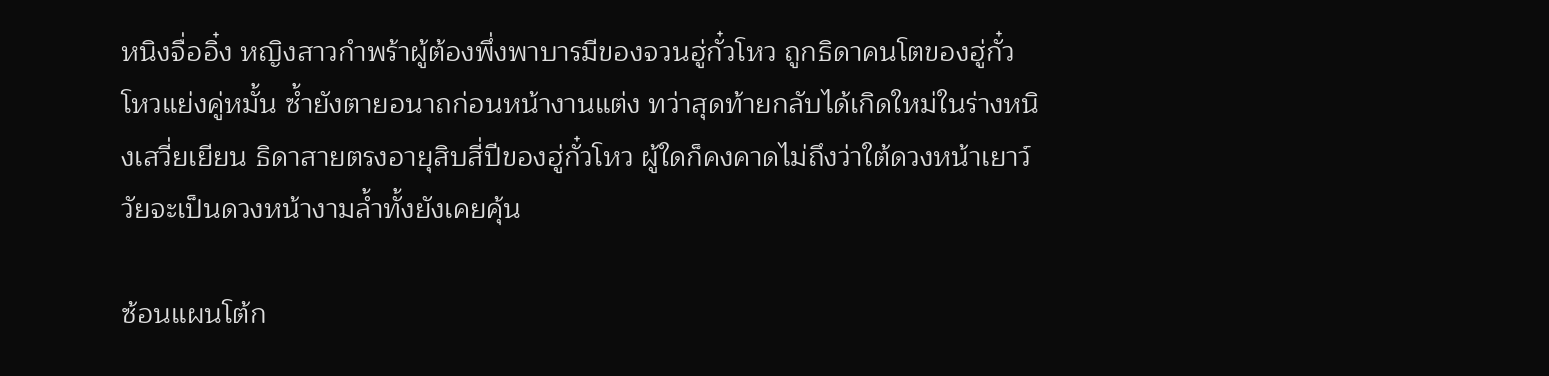หนิงจื่ออิ๋ง หญิงสาวกำพร้าผู้ต้องพึ่งพาบารมีของจวนฮู่กั๋วโหว ถูกธิดาคนโตของฮู่กั๋วโหวแย่งคู่หมั้น ซ้ำยังตายอนาถก่อนหน้างานแต่ง ทว่าสุดท้ายกลับได้เกิดใหม่ในร่างหนิงเสวี่ยเยียน ธิดาสายตรงอายุสิบสี่ปีของฮู่กั๋วโหว ผู้ใดก็คงคาดไม่ถึงว่าใต้ดวงหน้าเยาว์วัยจะเป็นดวงหน้างามล้ำทั้งยังเคยคุ้น

ซ้อนแผนโต้ก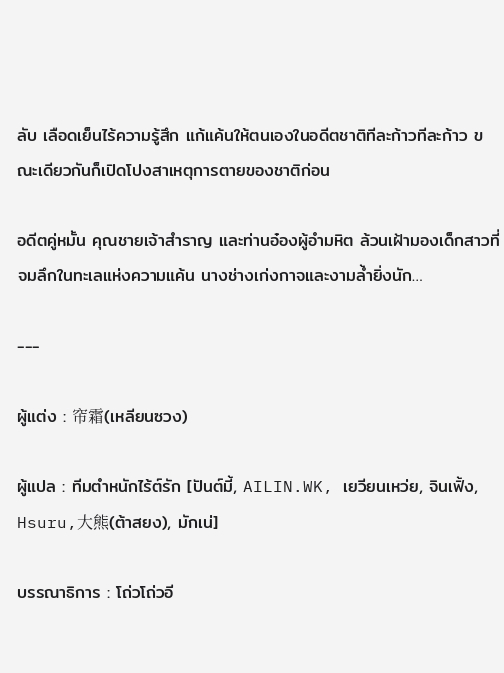ลับ เลือดเย็นไร้ความรู้สึก แก้แค้นให้ตนเองในอดีตชาติทีละก้าวทีละก้าว ขณะเดียวกันก็เปิดโปงสาเหตุการตายของชาติก่อน

อดีตคู่หมั้น คุณชายเจ้าสำราญ และท่านอ๋องผู้อำมหิต ล้วนเฝ้ามองเด็กสาวที่จมลึกในทะเลแห่งความแค้น นางช่างเก่งกาจและงามล้ำยิ่งนัก…

---

ผู้แต่ง : 帘霜(เหลียนซวง)

ผู้แปล : ทีมตำหนักไร้ต์รัก [ปันต์มี้, AILIN.WK, เยวียนเหว่ย, จินเฟิ้ง, Hsuru,大熊(ต้าสยง), มักเน่]

บรรณาธิการ : โถ่วโถ่วอี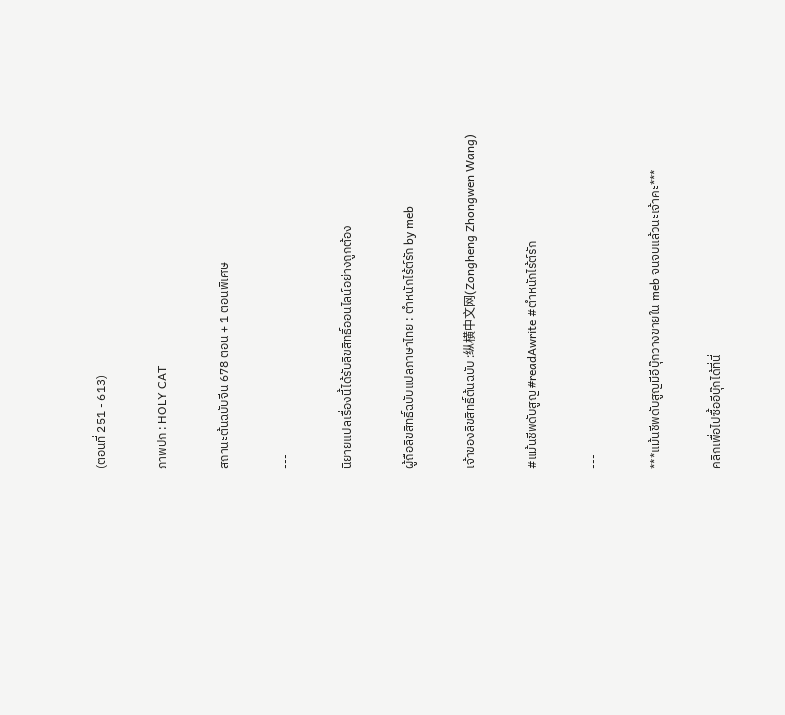(ตอนที่ 251 - 613)

ภาพปก : HOLY CAT

สถานะต้นฉบับจีน 678 ตอน + 1 ตอนพิเศษ

---

นิยายแปลเรื่องนี้ได้รับลิขสิทธิ์ออนไลน์อย่างถูกต้อง

ผู้ถือลิขสิทธิ์ฉบับแปลภาษาไทย : ตำหนักไร้ต์รัก by meb

เจ้าของลิขสิทธิ์ต้นฉบับ :纵横中文网(Zongheng Zhongwen Wang)

#แม้นชีพดับสูญ #readAwrite #ตำหนักไร้ต์รัก

---

***แม้นชีพดับสูญมีอีบุ๊กวางขายใน meb จนจบแล้วนะเจ้าคะ***

คลิกเพื่อไปซื้ออีบุ๊กได้ที่นี่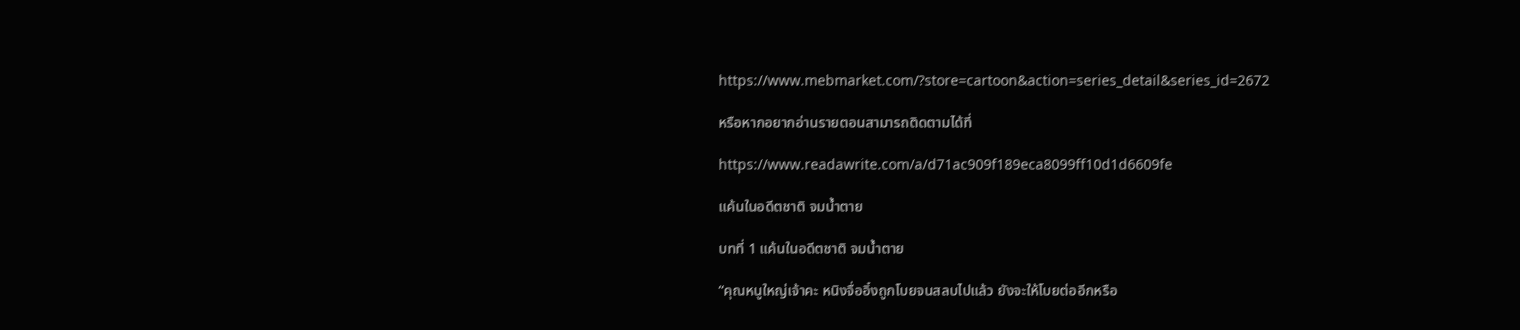https://www.mebmarket.com/?store=cartoon&action=series_detail&series_id=2672

หรือหากอยากอ่านรายตอนสามารถติดตามได้ที่

https://www.readawrite.com/a/d71ac909f189eca8099ff10d1d6609fe

แค้นในอดีตชาติ จมน้ำตาย

บทที่ 1 แค้นในอดีตชาติ จมน้ำตาย

“คุณหนูใหญ่เจ้าคะ หนิงจื่ออิ๋งถูกโบยจนสลบไปแล้ว ยังจะให้โบยต่ออีกหรือ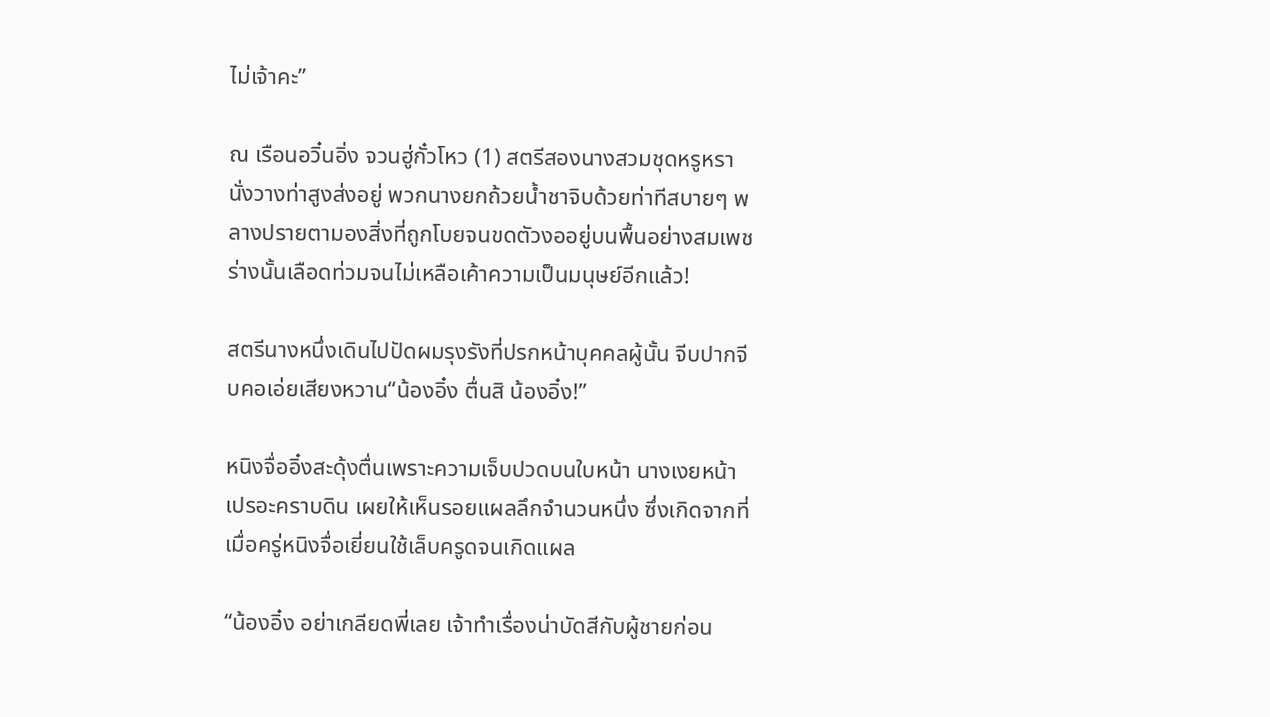ไม่เจ้าคะ”

ณ เรือนอวิ๋นอิ่ง จวนฮู่กั๋วโหว (1) สตรีสองนางสวมชุดหรูหรานั่งวางท่าสูงส่งอยู่ พวกนางยกถ้วยน้ำชาจิบด้วยท่าทีสบายๆ พลางปรายตามองสิ่งที่ถูกโบยจนขดตัวงออยู่บนพื้นอย่างสมเพช ร่างนั้นเลือดท่วมจนไม่เหลือเค้าความเป็นมนุษย์อีกแล้ว!

สตรีนางหนึ่งเดินไปปัดผมรุงรังที่ปรกหน้าบุคคลผู้นั้น จีบปากจีบคอเอ่ยเสียงหวาน“น้องอิ๋ง ตื่นสิ น้องอิ๋ง!”

หนิงจื่ออิ๋งสะดุ้งตื่นเพราะความเจ็บปวดบนใบหน้า นางเงยหน้าเปรอะคราบดิน เผยให้เห็นรอยแผลลึกจำนวนหนึ่ง ซึ่งเกิดจากที่เมื่อครู่หนิงจื่อเยี่ยนใช้เล็บครูดจนเกิดแผล

“น้องอิ๋ง อย่าเกลียดพี่เลย เจ้าทำเรื่องน่าบัดสีกับผู้ชายก่อน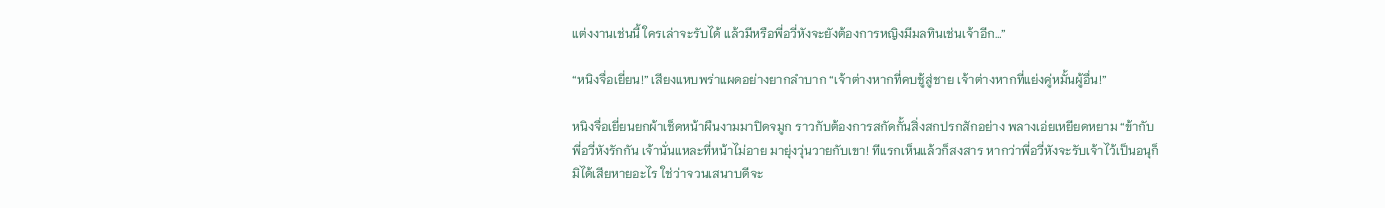แต่งงานเช่นนี้ ใครเล่าจะรับได้ แล้วมีหรือพี่อวี่หังจะยังต้องการหญิงมีมลทินเช่นเจ้าอีก…”

“หนิงจื่อเยี่ยน!” เสียงแหบพร่าแผดอย่างยากลำบาก “เจ้าต่างหากที่คบชู้สู่ชาย เจ้าต่างหากที่แย่งคู่หมั้นผู้อื่น!”

หนิงจื่อเยี่ยนยกผ้าเช็ดหน้าผืนงามมาปิดจมูก ราวกับต้องการสกัดกั้นสิ่งสกปรกสักอย่าง พลางเอ่ยเหยียดหยาม “ข้ากับพี่อวี่หังรักกัน เจ้านั่นแหละที่หน้าไม่อาย มายุ่งวุ่นวายกับเขา! ทีแรกเห็นแล้วก็สงสาร หากว่าพี่อวี่หังจะรับเจ้าไว้เป็นอนุก็มิได้เสียหายอะไร ใช่ว่าจวนเสนาบดีจะ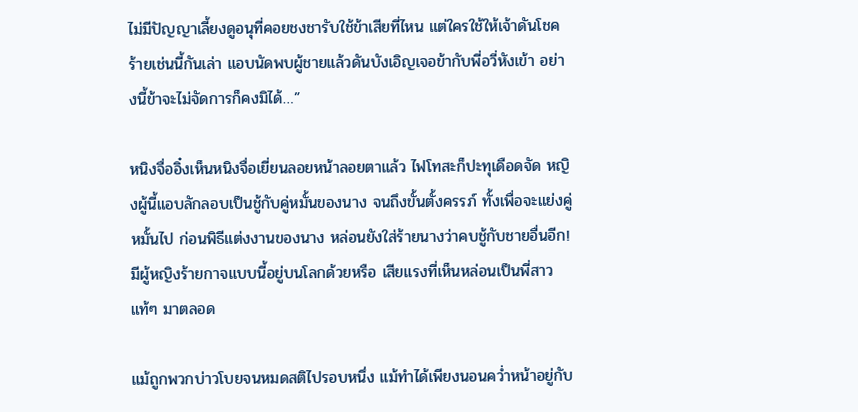ไม่มีปัญญาเลี้ยงดูอนุที่คอยชงชารับใช้ข้าเสียที่ไหน แต่ใครใช้ให้เจ้าดันโชคร้ายเช่นนี้กันเล่า แอบนัดพบผู้ชายแล้วดันบังเอิญเจอข้ากับพี่อวี่หังเข้า อย่างนี้ข้าจะไม่จัดการก็คงมิได้…”

หนิงจื่ออิ๋งเห็นหนิงจื่อเยี่ยนลอยหน้าลอยตาแล้ว ไฟโทสะก็ปะทุเดือดจัด หญิงผู้นี้แอบลักลอบเป็นชู้กับคู่หมั้นของนาง จนถึงขั้นตั้งครรภ์ ทั้งเพื่อจะแย่งคู่หมั้นไป ก่อนพิธีแต่งงานของนาง หล่อนยังใส่ร้ายนางว่าคบชู้กับชายอื่นอีก! มีผู้หญิงร้ายกาจแบบนี้อยู่บนโลกด้วยหรือ เสียแรงที่เห็นหล่อนเป็นพี่สาวแท้ๆ มาตลอด

แม้ถูกพวกบ่าวโบยจนหมดสติไปรอบหนึ่ง แม้ทำได้เพียงนอนคว่ำหน้าอยู่กับ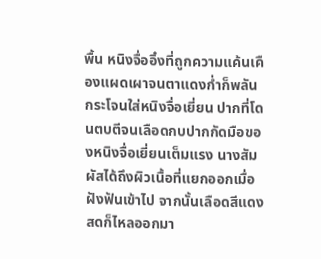พื้น หนิงจื่ออิ๋งที่ถูกความแค้นเคืองแผดเผาจนตาแดงก่ำก็พลันกระโจนใส่หนิงจื่อเยี่ยน ปากที่โดนตบตีจนเลือดกบปากกัดมือของหนิงจื่อเยี่ยนเต็มแรง นางสัมผัสได้ถึงผิวเนื้อที่แยกออกเมื่อฝังฟันเข้าไป จากนั้นเลือดสีแดงสดก็ไหลออกมา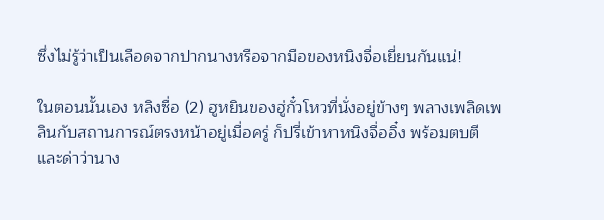ซึ่งไม่รู้ว่าเป็นเลือดจากปากนางหรือจากมือของหนิงจื่อเยี่ยนกันแน่!

ในตอนนั้นเอง หลิงซื่อ (2) ฮูหยินของฮู่กั๋วโหวที่นั่งอยู่ข้างๆ พลางเพลิดเพลินกับสถานการณ์ตรงหน้าอยู่เมื่อครู่ ก็ปรี่เข้าหาหนิงจื่ออิ๋ง พร้อมตบตีและด่าว่านาง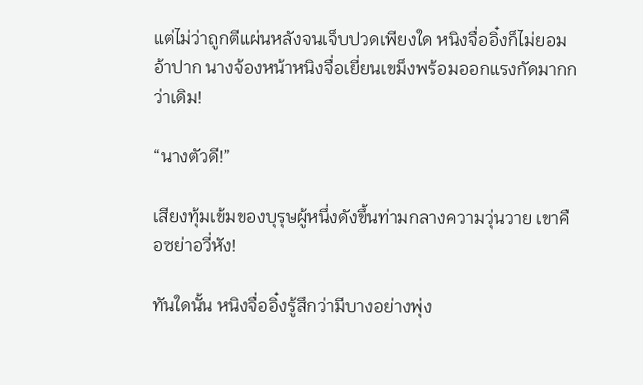แต่ไม่ว่าถูกตีแผ่นหลังจนเจ็บปวดเพียงใด หนิงจื่ออิ๋งก็ไม่ยอมอ้าปาก นางจ้องหน้าหนิงจื่อเยี่ยนเขม็งพร้อมออกแรงกัดมากกว่าเดิม!

“นางตัวดี!”

เสียงทุ้มเข้มของบุรุษผู้หนึ่งดังขึ้นท่ามกลางความวุ่นวาย เขาคือซย่าอวี่หัง!

ทันใดนั้น หนิงจื่ออิ๋งรู้สึกว่ามีบางอย่างพุ่ง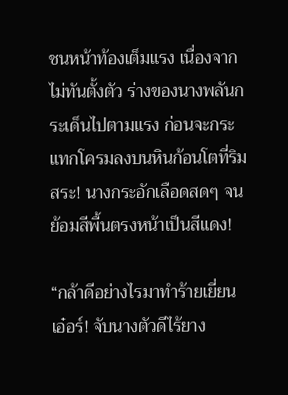ชนหน้าท้องเต็มแรง เนื่องจากไม่ทันตั้งตัว ร่างของนางพลันกระเด็นไปตามแรง ก่อนจะกระแทกโครมลงบนหินก้อนโตที่ริมสระ! นางกระอักเลือดสดๆ จนย้อมสีพื้นตรงหน้าเป็นสีแดง!

“กล้าดีอย่างไรมาทำร้ายเยี่ยนเอ๋อร์! จับนางตัวดีไร้ยาง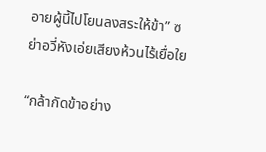อายผู้นี้ไปโยนลงสระให้ข้า” ซย่าอวี่หังเอ่ยเสียงห้วนไร้เยื่อใย

“กล้ากัดข้าอย่าง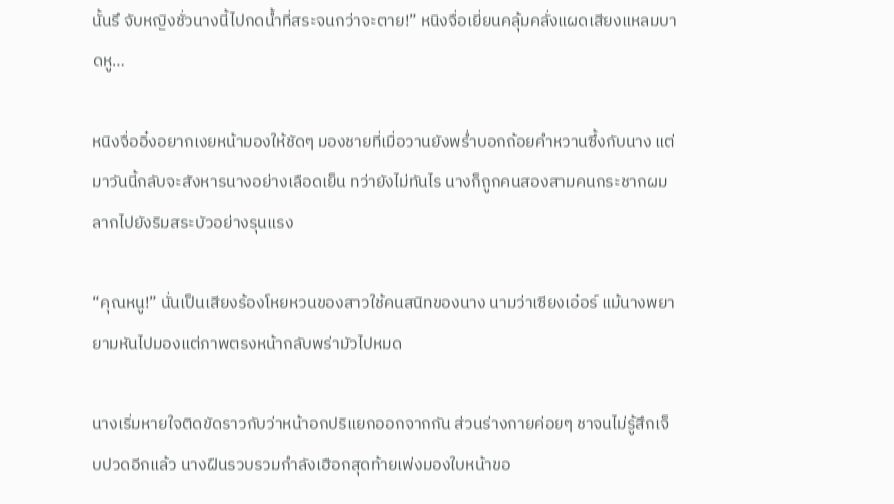นั้นรึ จับหญิงชั่วนางนี้ไปกดน้ำที่สระจนกว่าจะตาย!” หนิงจื่อเยี่ยนคลุ้มคลั่งแผดเสียงแหลมบาดหู…

หนิงจื่ออิ๋งอยากเงยหน้ามองให้ชัดๆ มองชายที่เมื่อวานยังพร่ำบอกถ้อยคำหวานซึ้งกับนาง แต่มาวันนี้กลับจะสังหารนางอย่างเลือดเย็น ทว่ายังไม่ทันไร นางก็ถูกคนสองสามคนกระชากผมลากไปยังริมสระบัวอย่างรุนแรง

“คุณหนู!” นั่นเป็นเสียงร้องโหยหวนของสาวใช้คนสนิทของนาง นามว่าเซียงเอ๋อร์ แม้นางพยายามหันไปมองแต่ภาพตรงหน้ากลับพร่ามัวไปหมด

นางเริ่มหายใจติดขัดราวกับว่าหน้าอกปริแยกออกจากกัน ส่วนร่างกายค่อยๆ ชาจนไม่รู้สึกเจ็บปวดอีกแล้ว นางฝืนรวบรวมกำลังเฮือกสุดท้ายเพ่งมองใบหน้าขอ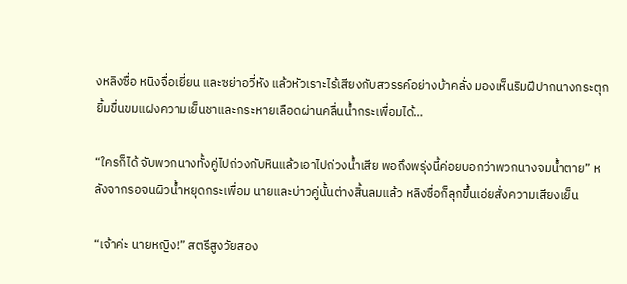งหลิงซื่อ หนิงจื่อเยี่ยน และซย่าอวี่หัง แล้วหัวเราะไร้เสียงกับสวรรค์อย่างบ้าคลั่ง มองเห็นริมฝีปากนางกระตุกยิ้มขื่นขมแฝงความเย็นชาและกระหายเลือดผ่านคลื่นน้ำกระเพื่อมได้…

“ใครก็ได้ จับพวกนางทั้งคู่ไปถ่วงกับหินแล้วเอาไปถ่วงน้ำเสีย พอถึงพรุ่งนี้ค่อยบอกว่าพวกนางจมน้ำตาย” หลังจากรอจนผิวน้ำหยุดกระเพื่อม นายและบ่าวคู่นั้นต่างสิ้นลมแล้ว หลิงซื่อก็ลุกขึ้นเอ่ยสั่งความเสียงเย็น

“เจ้าค่ะ นายหญิง!” สตรีสูงวัยสอง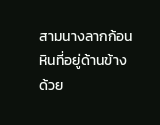สามนางลากก้อนหินที่อยู่ด้านข้างด้วย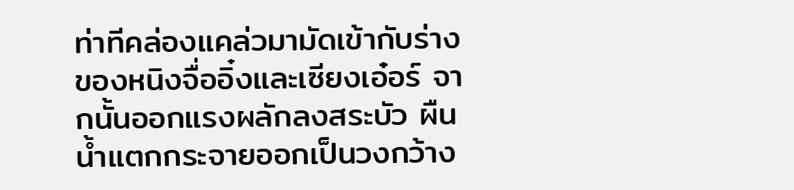ท่าทีคล่องแคล่วมามัดเข้ากับร่างของหนิงจื่ออิ๋งและเซียงเอ๋อร์ จากนั้นออกแรงผลักลงสระบัว ผืนน้ำแตกกระจายออกเป็นวงกว้าง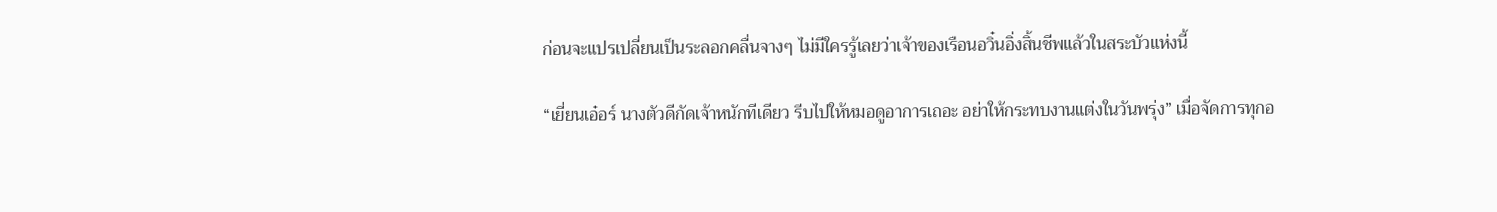ก่อนจะแปรเปลี่ยนเป็นระลอกคลื่นจางๆ ไม่มีใครรู้เลยว่าเจ้าของเรือนอวิ๋นอิ่งสิ้นชีพแล้วในสระบัวแห่งนี้

“เยี่ยนเอ๋อร์ นางตัวดีกัดเจ้าหนักทีเดียว รีบไปให้หมอดูอาการเถอะ อย่าให้กระทบงานแต่งในวันพรุ่ง” เมื่อจัดการทุกอ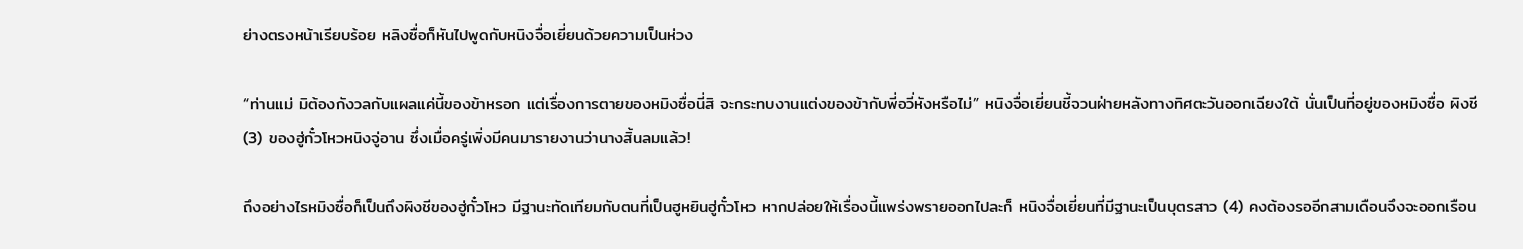ย่างตรงหน้าเรียบร้อย หลิงซื่อก็หันไปพูดกับหนิงจื่อเยี่ยนด้วยความเป็นห่วง

“ท่านแม่ มิต้องกังวลกับแผลแค่นี้ของข้าหรอก แต่เรื่องการตายของหมิงซื่อนี่สิ จะกระทบงานแต่งของข้ากับพี่อวี่หังหรือไม่” หนิงจื่อเยี่ยนชี้จวนฝ่ายหลังทางทิศตะวันออกเฉียงใต้ นั่นเป็นที่อยู่ของหมิงซื่อ ผิงชี (3) ของฮู่กั๋วโหวหนิงจู่อาน ซึ่งเมื่อครู่เพิ่งมีคนมารายงานว่านางสิ้นลมแล้ว!

ถึงอย่างไรหมิงซื่อก็เป็นถึงผิงชีของฮู่กั๋วโหว มีฐานะทัดเทียมกับตนที่เป็นฮูหยินฮู่กั๋วโหว หากปล่อยให้เรื่องนี้แพร่งพรายออกไปละก็ หนิงจื่อเยี่ยนที่มีฐานะเป็นบุตรสาว (4) คงต้องรออีกสามเดือนจึงจะออกเรือน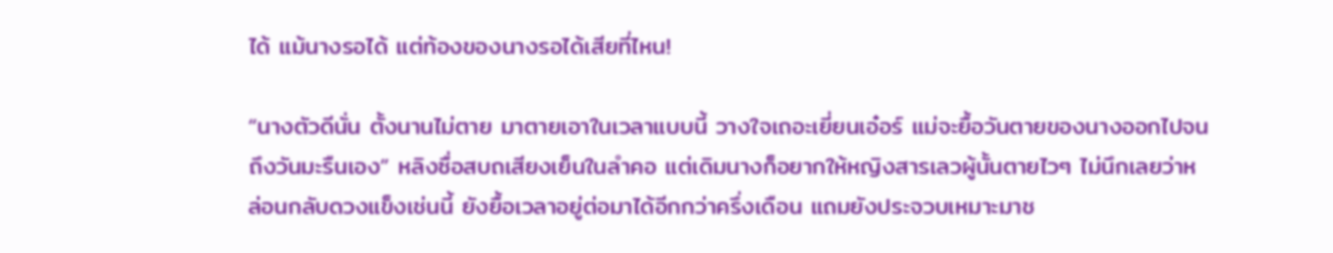ได้ แม้นางรอได้ แต่ท้องของนางรอได้เสียที่ไหน!

“นางตัวดีนั่น ตั้งนานไม่ตาย มาตายเอาในเวลาแบบนี้ วางใจเถอะเยี่ยนเอ๋อร์ แม่จะยื้อวันตายของนางออกไปจนถึงวันมะรืนเอง” หลิงซื่อสบถเสียงเย็นในลำคอ แต่เดิมนางก็อยากให้หญิงสารเลวผู้นั้นตายไวๆ ไม่นึกเลยว่าหล่อนกลับดวงแข็งเช่นนี้ ยังยื้อเวลาอยู่ต่อมาได้อีกกว่าครึ่งเดือน แถมยังประจวบเหมาะมาช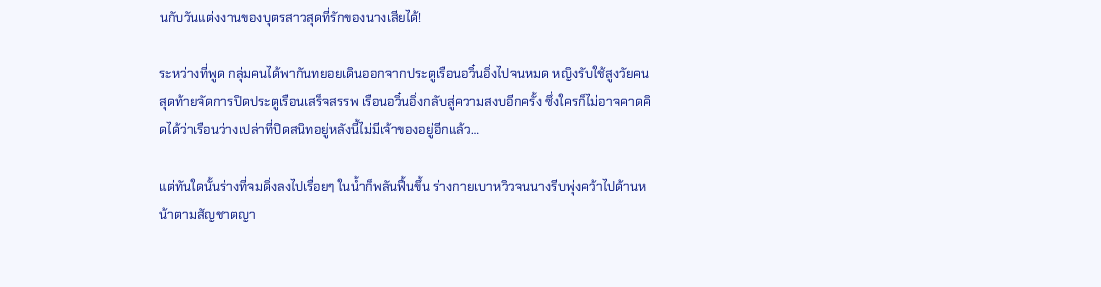นกับวันแต่งงานของบุตรสาวสุดที่รักของนางเสียได้!

ระหว่างที่พูด กลุ่มคนได้พากันทยอยเดินออกจากประตูเรือนอวิ๋นอิ่งไปจนหมด หญิงรับใช้สูงวัยคนสุดท้ายจัดการปิดประตูเรือนเสร็จสรรพ เรือนอวิ๋นอิ่งกลับสู่ความสงบอีกครั้ง ซึ่งใครก็ไม่อาจคาดคิดได้ว่าเรือนว่างเปล่าที่ปิดสนิทอยู่หลังนี้ไม่มีเจ้าของอยู่อีกแล้ว…

แต่ทันใดนั้นร่างที่จมดิ่งลงไปเรื่อยๆ ในน้ำก็พลันฟื้นขึ้น ร่างกายเบาหวิวจนนางรีบพุ่งคว้าไปด้านหน้าตามสัญชาตญา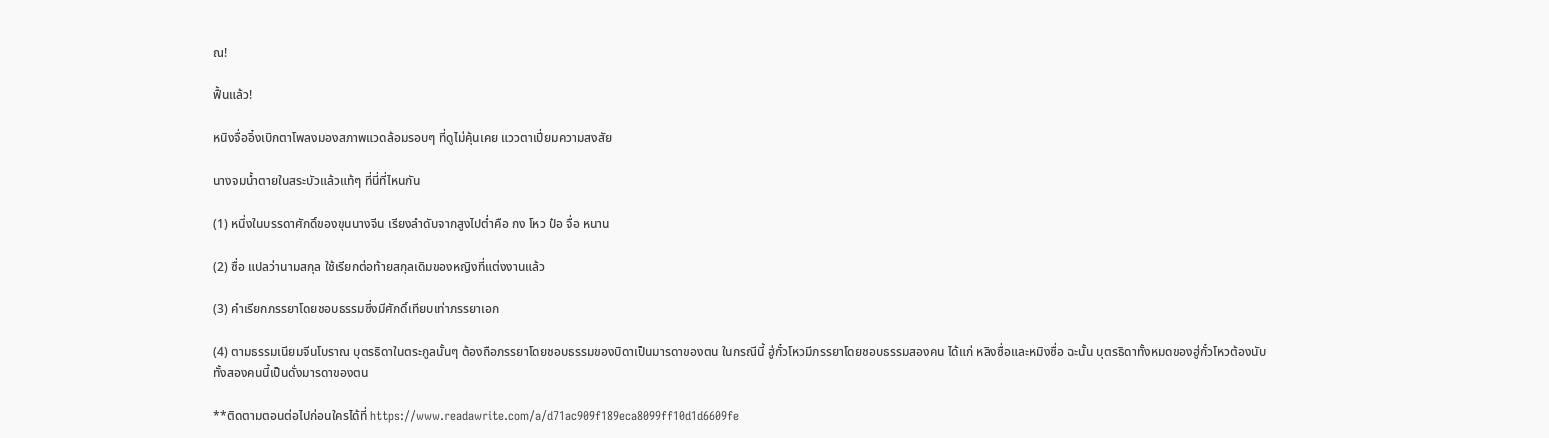ณ!

ฟื้นแล้ว!

หนิงจื่ออิ๋งเบิกตาโพลงมองสภาพแวดล้อมรอบๆ ที่ดูไม่คุ้นเคย แววตาเปี่ยมความสงสัย

นางจมน้ำตายในสระบัวแล้วแท้ๆ ที่นี่ที่ไหนกัน

(1) หนึ่งในบรรดาศักดิ์ของขุนนางจีน เรียงลำดับจากสูงไปต่ำคือ กง โหว ป๋อ จื่อ หนาน

(2) ซื่อ แปลว่านามสกุล ใช้เรียกต่อท้ายสกุลเดิมของหญิงที่แต่งงานแล้ว

(3) คำเรียกภรรยาโดยชอบธรรมซึ่งมีศักดิ์เทียบเท่าภรรยาเอก

(4) ตามธรรมเนียมจีนโบราณ บุตรธิดาในตระกูลนั้นๆ ต้องถือภรรยาโดยชอบธรรมของบิดาเป็นมารดาของตน ในกรณีนี้ ฮู่กั๋วโหวมีภรรยาโดยชอบธรรมสองคน ได้แก่ หลิงซื่อและหมิงซื่อ ฉะนั้น บุตรธิดาทั้งหมดของฮู่กั๋วโหวต้องนับทั้งสองคนนี้เป็นดั่งมารดาของตน

**ติดตามตอนต่อไปก่อนใครได้ที่ https://www.readawrite.com/a/d71ac909f189eca8099ff10d1d6609fe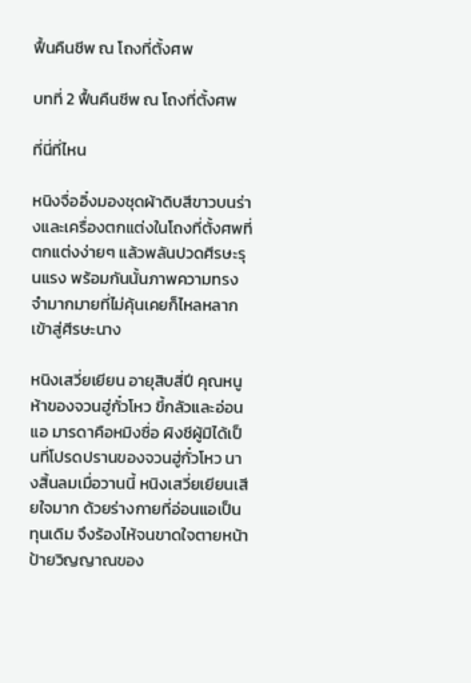ฟื้นคืนชีพ ณ โถงที่ตั้งศพ

บทที่ 2 ฟื้นคืนชีพ ณ โถงที่ตั้งศพ

ที่นี่ที่ไหน

หนิงจื่ออิ๋งมองชุดผ้าดิบสีขาวบนร่างและเครื่องตกแต่งในโถงที่ตั้งศพที่ตกแต่งง่ายๆ แล้วพลันปวดศีรษะรุนแรง พร้อมกันนั้นภาพความทรงจำมากมายที่ไม่คุ้นเคยก็ไหลหลากเข้าสู่ศีรษะนาง

หนิงเสวี่ยเยียน อายุสิบสี่ปี คุณหนูห้าของจวนฮู่กั๋วโหว ขี้กลัวและอ่อนแอ มารดาคือหมิงซื่อ ผิงชีผู้มิได้เป็นที่โปรดปรานของจวนฮู่กั๋วโหว นางสิ้นลมเมื่อวานนี้ หนิงเสวี่ยเยียนเสียใจมาก ด้วยร่างกายที่อ่อนแอเป็นทุนเดิม จึงร้องไห้จนขาดใจตายหน้าป้ายวิญญาณของ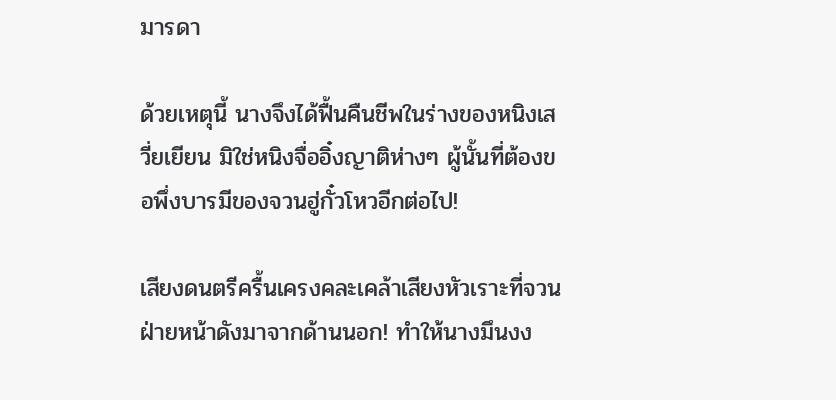มารดา

ด้วยเหตุนี้ นางจึงได้ฟื้นคืนชีพในร่างของหนิงเสวี่ยเยียน มิใช่หนิงจื่ออิ๋งญาติห่างๆ ผู้นั้นที่ต้องขอพึ่งบารมีของจวนฮู่กั๋วโหวอีกต่อไป!

เสียงดนตรีครื้นเครงคละเคล้าเสียงหัวเราะที่จวนฝ่ายหน้าดังมาจากด้านนอก! ทำให้นางมึนงง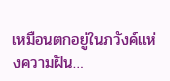เหมือนตกอยู่ในภวังค์แห่งความฝัน…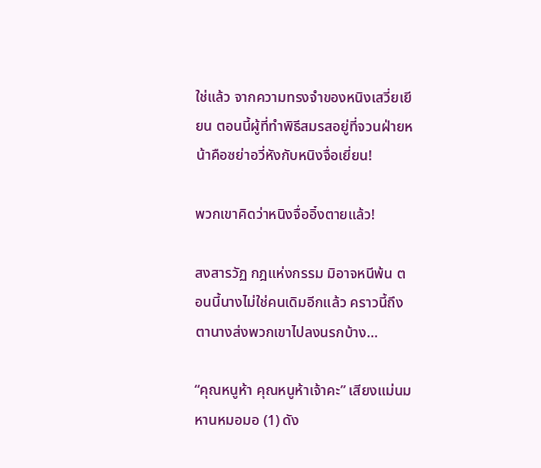ใช่แล้ว จากความทรงจำของหนิงเสวี่ยเยียน ตอนนี้ผู้ที่ทำพิธีสมรสอยู่ที่จวนฝ่ายหน้าคือซย่าอวี่หังกับหนิงจื่อเยี่ยน!

พวกเขาคิดว่าหนิงจื่ออิ๋งตายแล้ว!

สงสารวัฏ กฎแห่งกรรม มิอาจหนีพ้น ตอนนี้นางไม่ใช่คนเดิมอีกแล้ว คราวนี้ถึงตานางส่งพวกเขาไปลงนรกบ้าง…

“คุณหนูห้า คุณหนูห้าเจ้าคะ” เสียงแม่นมหานหมอมอ (1) ดัง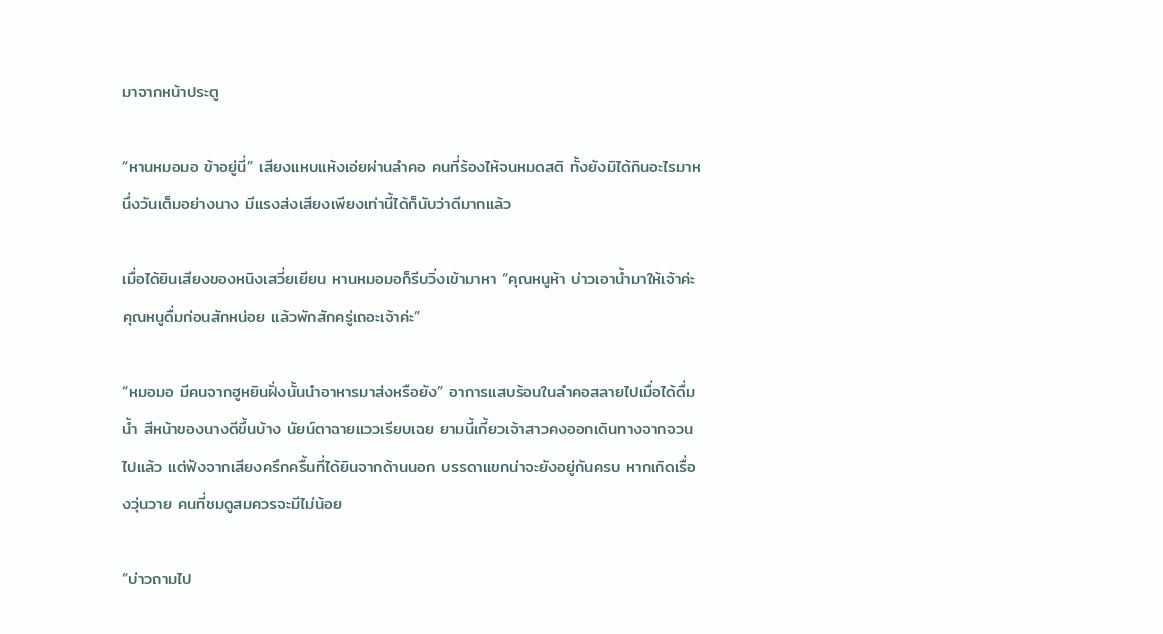มาจากหน้าประตู

“หานหมอมอ ข้าอยู่นี่” เสียงแหบแห้งเอ่ยผ่านลำคอ คนที่ร้องไห้จนหมดสติ ทั้งยังมิได้กินอะไรมาหนึ่งวันเต็มอย่างนาง มีแรงส่งเสียงเพียงเท่านี้ได้ก็นับว่าดีมากแล้ว

เมื่อได้ยินเสียงของหนิงเสวี่ยเยียน หานหมอมอก็รีบวิ่งเข้ามาหา “คุณหนูห้า บ่าวเอาน้ำมาให้เจ้าค่ะ คุณหนูดื่มก่อนสักหน่อย แล้วพักสักครู่เถอะเจ้าค่ะ”

“หมอมอ มีคนจากฮูหยินฝั่งนั้นนำอาหารมาส่งหรือยัง” อาการแสบร้อนในลำคอสลายไปเมื่อได้ดื่มน้ำ สีหน้าของนางดีขึ้นบ้าง นัยน์ตาฉายแววเรียบเฉย ยามนี้เกี้ยวเจ้าสาวคงออกเดินทางจากจวนไปแล้ว แต่ฟังจากเสียงครึกครื้นที่ได้ยินจากด้านนอก บรรดาแขกน่าจะยังอยู่กันครบ หากเกิดเรื่องวุ่นวาย คนที่ชมดูสมควรจะมีไม่น้อย

“บ่าวถามไป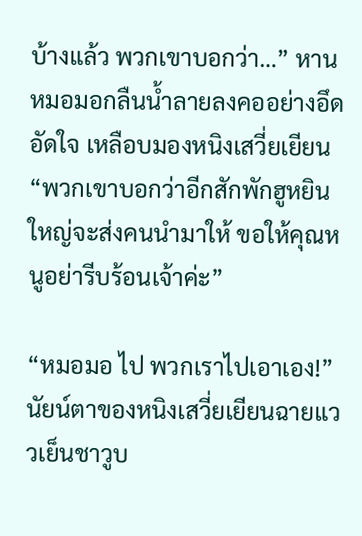บ้างแล้ว พวกเขาบอกว่า…” หานหมอมอกลืนน้ำลายลงคออย่างอึดอัดใจ เหลือบมองหนิงเสวี่ยเยียน “พวกเขาบอกว่าอีกสักพักฮูหยินใหญ่จะส่งคนนำมาให้ ขอให้คุณหนูอย่ารีบร้อนเจ้าค่ะ”

“หมอมอ ไป พวกเราไปเอาเอง!” นัยน์ตาของหนิงเสวี่ยเยียนฉายแววเย็นชาวูบ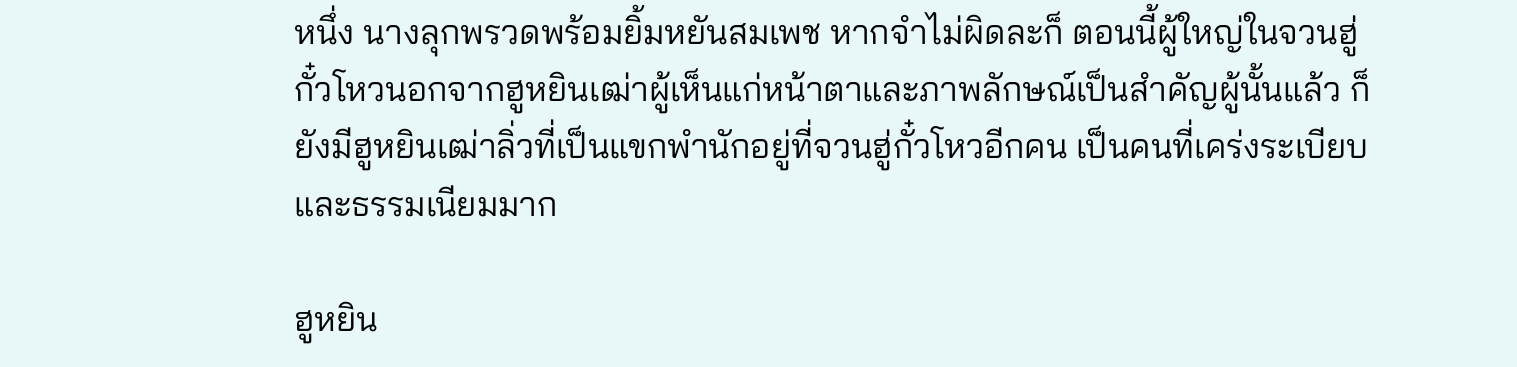หนึ่ง นางลุกพรวดพร้อมยิ้มหยันสมเพช หากจำไม่ผิดละก็ ตอนนี้ผู้ใหญ่ในจวนฮู่กั๋วโหวนอกจากฮูหยินเฒ่าผู้เห็นแก่หน้าตาและภาพลักษณ์เป็นสำคัญผู้นั้นแล้ว ก็ยังมีฮูหยินเฒ่าลิ่วที่เป็นแขกพำนักอยู่ที่จวนฮู่กั๋วโหวอีกคน เป็นคนที่เคร่งระเบียบและธรรมเนียมมาก

ฮูหยิน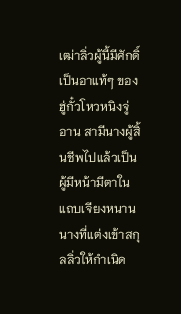เฒ่าลิ่วผู้นี้มีศักดิ์เป็นอาแท้ๆ ของฮู่กั๋วโหวหนิงจู่อาน สามีนางผู้สิ้นชีพไปแล้วเป็นผู้มีหน้ามีตาในแถบเจียงหนาน นางที่แต่งเข้าสกุลลิ่วให้กำเนิด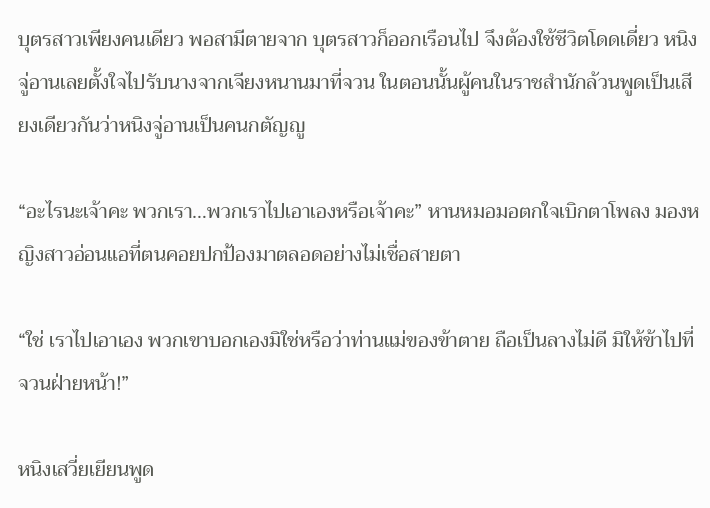บุตรสาวเพียงคนเดียว พอสามีตายจาก บุตรสาวก็ออกเรือนไป จึงต้องใช้ชีวิตโดดเดี่ยว หนิงจู่อานเลยตั้งใจไปรับนางจากเจียงหนานมาที่จวน ในตอนนั้นผู้คนในราชสำนักล้วนพูดเป็นเสียงเดียวกันว่าหนิงจู่อานเป็นคนกตัญญู

“อะไรนะเจ้าคะ พวกเรา…พวกเราไปเอาเองหรือเจ้าคะ” หานหมอมอตกใจเบิกตาโพลง มองหญิงสาวอ่อนแอที่ตนคอยปกป้องมาตลอดอย่างไม่เชื่อสายตา

“ใช่ เราไปเอาเอง พวกเขาบอกเองมิใช่หรือว่าท่านแม่ของข้าตาย ถือเป็นลางไม่ดี มิให้ข้าไปที่จวนฝ่ายหน้า!”

หนิงเสวี่ยเยียนพูด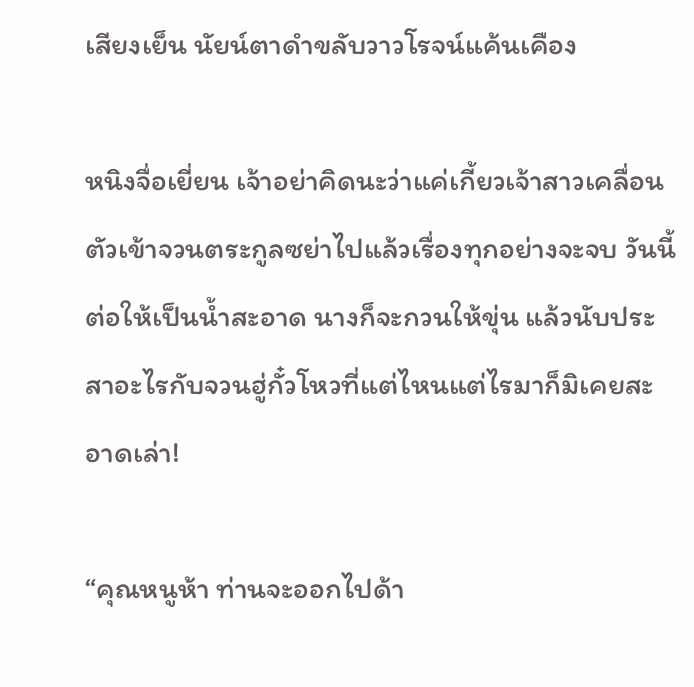เสียงเย็น นัยน์ตาดำขลับวาวโรจน์แค้นเคือง

หนิงจื่อเยี่ยน เจ้าอย่าคิดนะว่าแค่เกี้ยวเจ้าสาวเคลื่อนตัวเข้าจวนตระกูลซย่าไปแล้วเรื่องทุกอย่างจะจบ วันนี้ต่อให้เป็นน้ำสะอาด นางก็จะกวนให้ขุ่น แล้วนับประสาอะไรกับจวนฮู่กั๋วโหวที่แต่ไหนแต่ไรมาก็มิเคยสะอาดเล่า!

“คุณหนูห้า ท่านจะออกไปด้า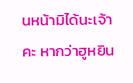นหน้ามิได้นะเจ้าคะ หากว่าฮูหยิน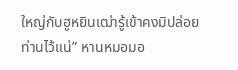ใหญ่กับฮูหยินเฒ่ารู้เข้าคงมิปล่อยท่านไว้แน่” หานหมอมอ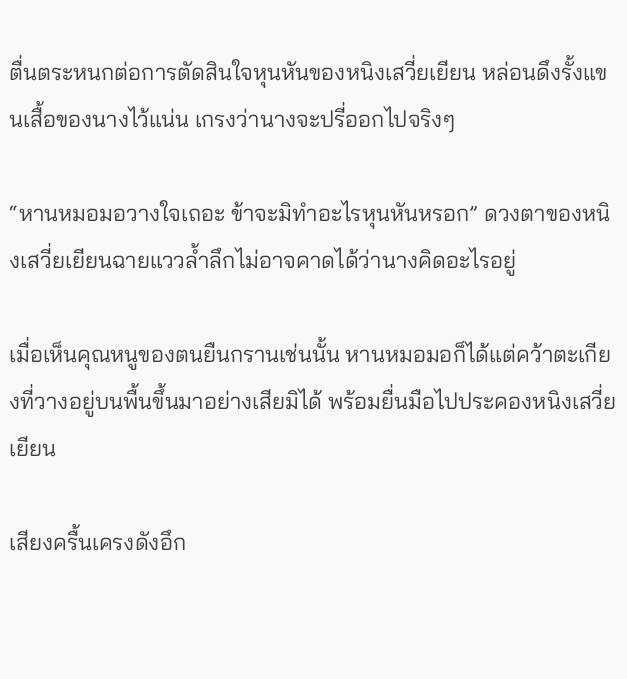ตื่นตระหนกต่อการตัดสินใจหุนหันของหนิงเสวี่ยเยียน หล่อนดึงรั้งแขนเสื้อของนางไว้แน่น เกรงว่านางจะปรี่ออกไปจริงๆ

“หานหมอมอวางใจเถอะ ข้าจะมิทำอะไรหุนหันหรอก” ดวงตาของหนิงเสวี่ยเยียนฉายแววล้ำลึกไม่อาจคาดได้ว่านางคิดอะไรอยู่

เมื่อเห็นคุณหนูของตนยืนกรานเช่นนั้น หานหมอมอก็ได้แต่คว้าตะเกียงที่วางอยู่บนพื้นขึ้นมาอย่างเสียมิได้ พร้อมยื่นมือไปประคองหนิงเสวี่ยเยียน

เสียงครื้นเครงดังอึก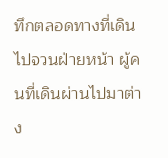ทึกตลอดทางที่เดินไปจวนฝ่ายหน้า ผู้คนที่เดินผ่านไปมาต่าง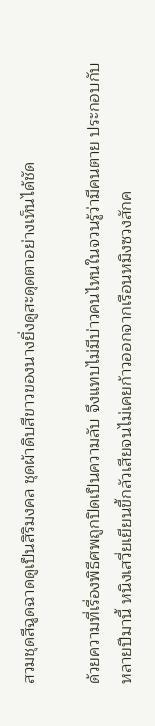สวมชุดสีฉูดฉาดดูเป็นสิริมงคล ชุดผ้าดิบสีขาวของนางยิ่งดูสะดุดตาอย่างเห็นได้ชัด

ด้วยความที่เรื่องพิธีศพถูกปิดเป็นความลับ จึงแทบไม่มีบ่าวคนไหนในจวนรู้ว่ามีคนตาย ประกอบกับหลายปีมานี้ หนิงเสวี่ยเยียนขี้กลัวเสียจนไม่เคยก้าวออกจากเรือนหมิงซวงสักค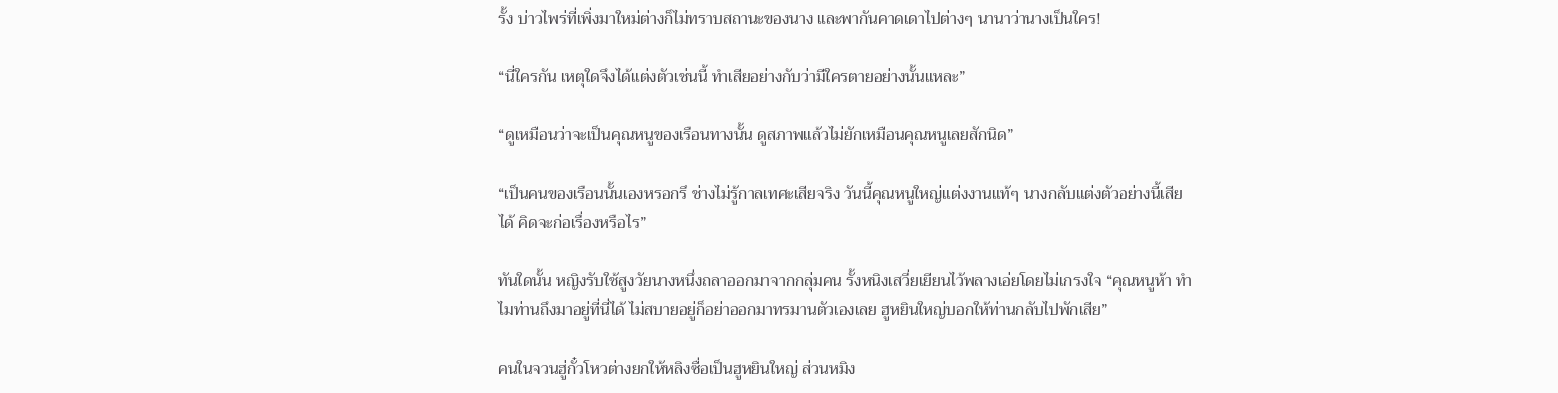รั้ง บ่าวไพร่ที่เพิ่งมาใหม่ต่างก็ไม่ทราบสถานะของนาง และพากันคาดเดาไปต่างๆ นานาว่านางเป็นใคร!

“นี่ใครกัน เหตุใดจึงได้แต่งตัวเช่นนี้ ทำเสียอย่างกับว่ามีใครตายอย่างนั้นแหละ”

“ดูเหมือนว่าจะเป็นคุณหนูของเรือนทางนั้น ดูสภาพแล้วไม่ยักเหมือนคุณหนูเลยสักนิด”

“เป็นคนของเรือนนั้นเองหรอกรึ ช่างไม่รู้กาลเทศะเสียจริง วันนี้คุณหนูใหญ่แต่งงานแท้ๆ นางกลับแต่งตัวอย่างนี้เสียได้ คิดจะก่อเรื่องหรือไร”

ทันใดนั้น หญิงรับใช้สูงวัยนางหนึ่งถลาออกมาจากกลุ่มคน รั้งหนิงเสวี่ยเยียนไว้พลางเอ่ยโดยไม่เกรงใจ “คุณหนูห้า ทำไมท่านถึงมาอยู่ที่นี่ได้ ไม่สบายอยู่ก็อย่าออกมาทรมานตัวเองเลย ฮูหยินใหญ่บอกให้ท่านกลับไปพักเสีย”

คนในจวนฮู่กั๋วโหวต่างยกให้หลิงซื่อเป็นฮูหยินใหญ่ ส่วนหมิง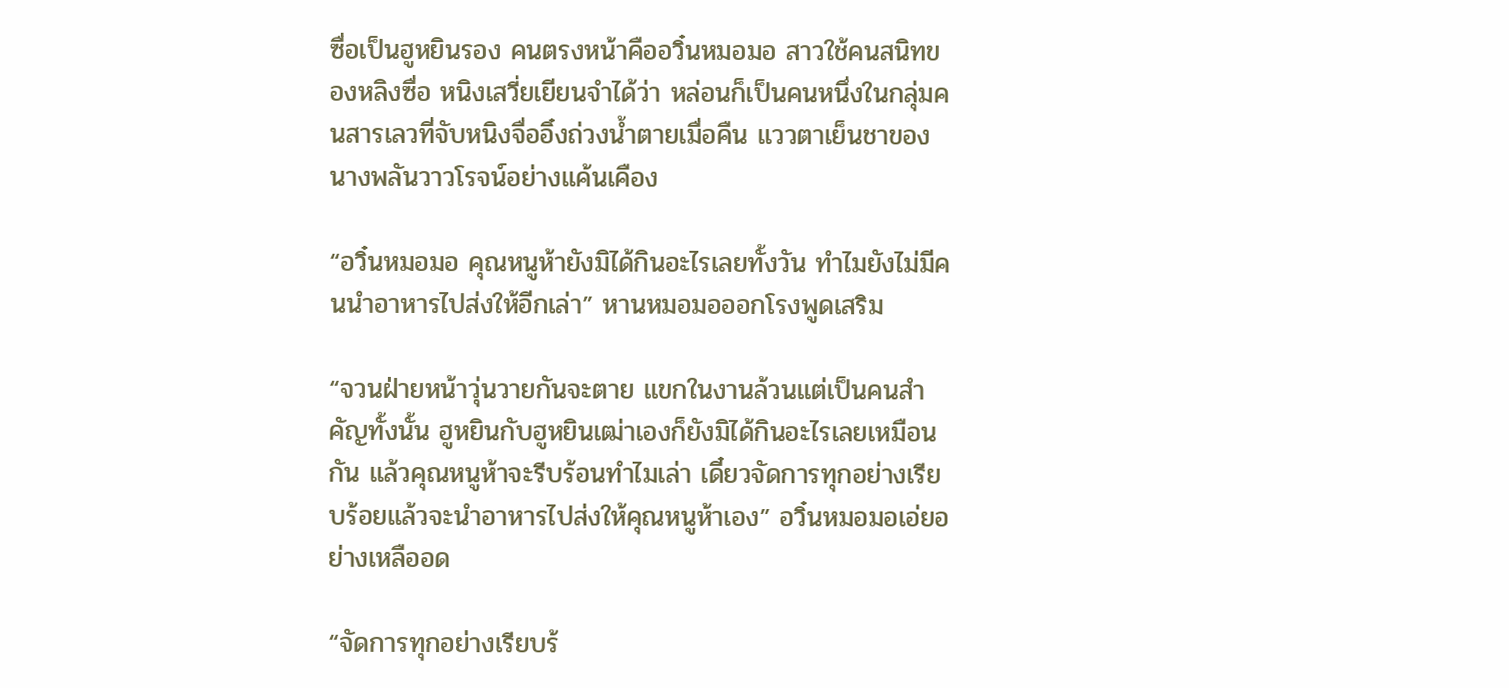ซื่อเป็นฮูหยินรอง คนตรงหน้าคืออวิ๋นหมอมอ สาวใช้คนสนิทของหลิงซื่อ หนิงเสวี่ยเยียนจำได้ว่า หล่อนก็เป็นคนหนึ่งในกลุ่มคนสารเลวที่จับหนิงจื่ออิ๋งถ่วงน้ำตายเมื่อคืน แววตาเย็นชาของนางพลันวาวโรจน์อย่างแค้นเคือง

“อวิ๋นหมอมอ คุณหนูห้ายังมิได้กินอะไรเลยทั้งวัน ทำไมยังไม่มีคนนำอาหารไปส่งให้อีกเล่า” หานหมอมอออกโรงพูดเสริม

“จวนฝ่ายหน้าวุ่นวายกันจะตาย แขกในงานล้วนแต่เป็นคนสำคัญทั้งนั้น ฮูหยินกับฮูหยินเฒ่าเองก็ยังมิได้กินอะไรเลยเหมือนกัน แล้วคุณหนูห้าจะรีบร้อนทำไมเล่า เดี๋ยวจัดการทุกอย่างเรียบร้อยแล้วจะนำอาหารไปส่งให้คุณหนูห้าเอง” อวิ๋นหมอมอเอ่ยอย่างเหลืออด

“จัดการทุกอย่างเรียบร้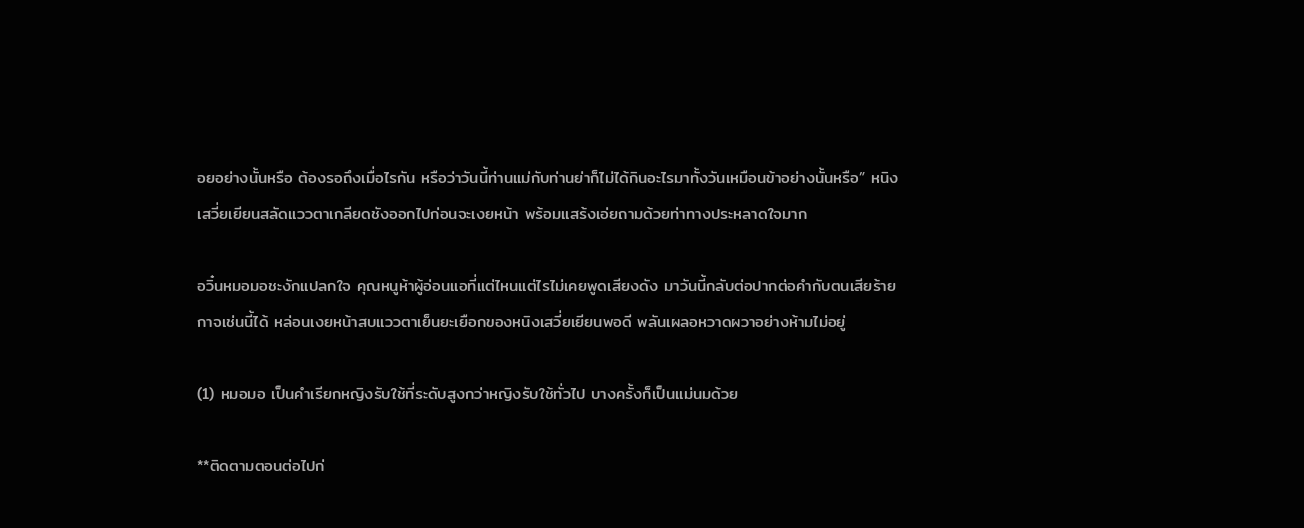อยอย่างนั้นหรือ ต้องรอถึงเมื่อไรกัน หรือว่าวันนี้ท่านแม่กับท่านย่าก็ไม่ได้กินอะไรมาทั้งวันเหมือนข้าอย่างนั้นหรือ” หนิงเสวี่ยเยียนสลัดแววตาเกลียดชังออกไปก่อนจะเงยหน้า พร้อมแสร้งเอ่ยถามด้วยท่าทางประหลาดใจมาก

อวิ๋นหมอมอชะงักแปลกใจ คุณหนูห้าผู้อ่อนแอที่แต่ไหนแต่ไรไม่เคยพูดเสียงดัง มาวันนี้กลับต่อปากต่อคำกับตนเสียร้ายกาจเช่นนี้ได้ หล่อนเงยหน้าสบแววตาเย็นยะเยือกของหนิงเสวี่ยเยียนพอดี พลันเผลอหวาดผวาอย่างห้ามไม่อยู่

(1) หมอมอ เป็นคำเรียกหญิงรับใช้ที่ระดับสูงกว่าหญิงรับใช้ทั่วไป บางครั้งก็เป็นแม่นมด้วย

**ติดตามตอนต่อไปก่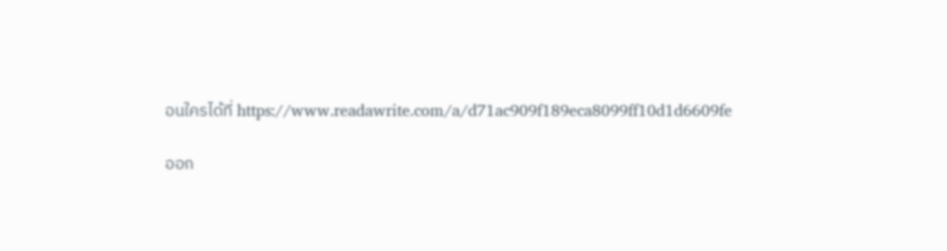อนใครได้ที่ https://www.readawrite.com/a/d71ac909f189eca8099ff10d1d6609fe

ออก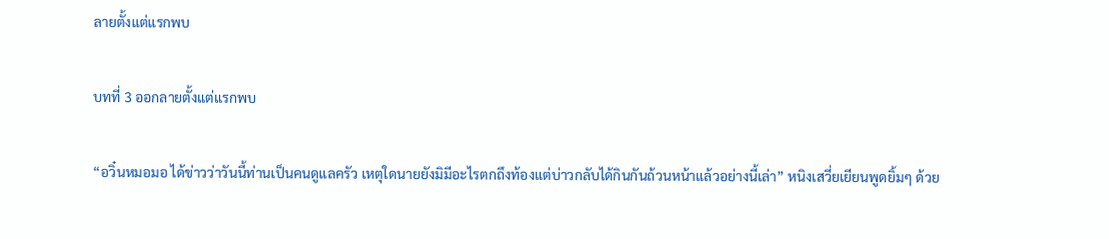ลายตั้งแต่แรกพบ

บทที่ 3 ออกลายตั้งแต่แรกพบ

“อวิ๋นหมอมอ ได้ข่าวว่าวันนี้ท่านเป็นคนดูแลครัว เหตุใดนายยังมิมีอะไรตกถึงท้องแต่บ่าวกลับได้กินกันถ้วนหน้าแล้วอย่างนี้เล่า” หนิงเสวี่ยเยียนพูดยิ้มๆ ด้วย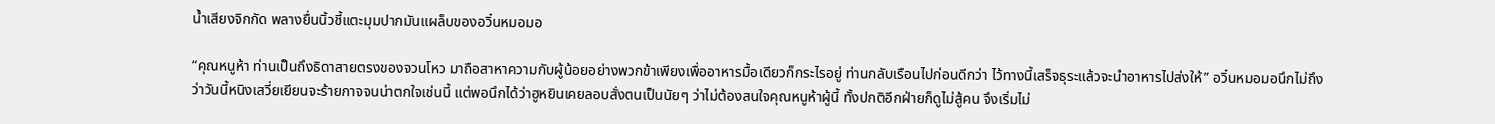น้ำเสียงจิกกัด พลางยื่นนิ้วชี้แตะมุมปากมันแผล็บของอวิ๋นหมอมอ

“คุณหนูห้า ท่านเป็นถึงธิดาสายตรงของจวนโหว มาถือสาหาความกับผู้น้อยอย่างพวกข้าเพียงเพื่ออาหารมื้อเดียวก็กระไรอยู่ ท่านกลับเรือนไปก่อนดีกว่า ไว้ทางนี้เสร็จธุระแล้วจะนำอาหารไปส่งให้” อวิ๋นหมอมอนึกไม่ถึงว่าวันนี้หนิงเสวี่ยเยียนจะร้ายกาจจนน่าตกใจเช่นนี้ แต่พอนึกได้ว่าฮูหยินเคยลอบสั่งตนเป็นนัยๆ ว่าไม่ต้องสนใจคุณหนูห้าผู้นี้ ทั้งปกติอีกฝ่ายก็ดูไม่สู้คน จึงเริ่มไม่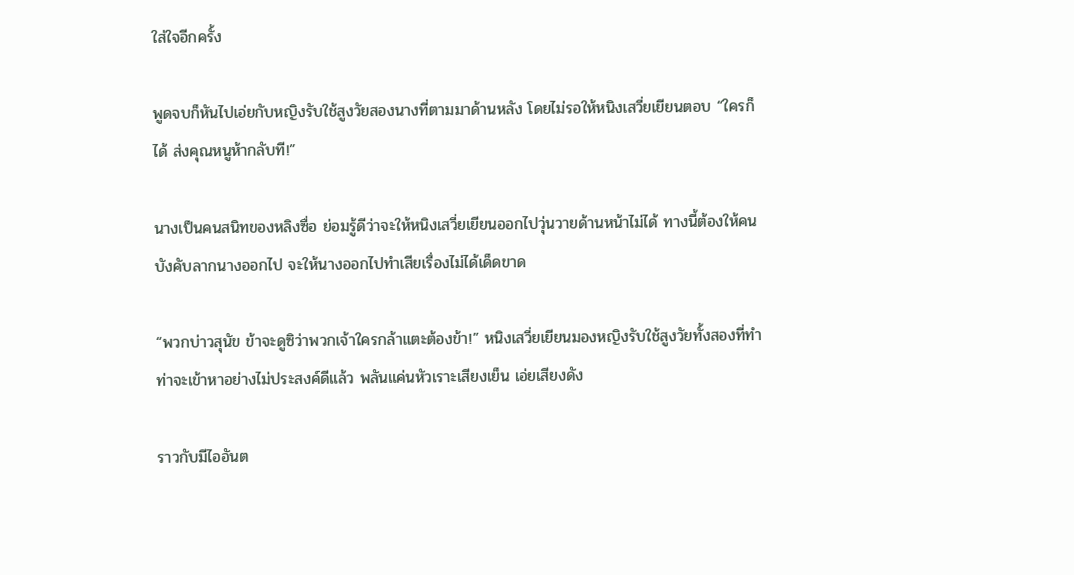ใส่ใจอีกครั้ง

พูดจบก็หันไปเอ่ยกับหญิงรับใช้สูงวัยสองนางที่ตามมาด้านหลัง โดยไม่รอให้หนิงเสวี่ยเยียนตอบ “ใครก็ได้ ส่งคุณหนูห้ากลับที!”

นางเป็นคนสนิทของหลิงซื่อ ย่อมรู้ดีว่าจะให้หนิงเสวี่ยเยียนออกไปวุ่นวายด้านหน้าไม่ได้ ทางนี้ต้องให้คนบังคับลากนางออกไป จะให้นางออกไปทำเสียเรื่องไม่ได้เด็ดขาด

“พวกบ่าวสุนัข ข้าจะดูซิว่าพวกเจ้าใครกล้าแตะต้องข้า!” หนิงเสวี่ยเยียนมองหญิงรับใช้สูงวัยทั้งสองที่ทำท่าจะเข้าหาอย่างไม่ประสงค์ดีแล้ว พลันแค่นหัวเราะเสียงเย็น เอ่ยเสียงดัง

ราวกับมีไออันต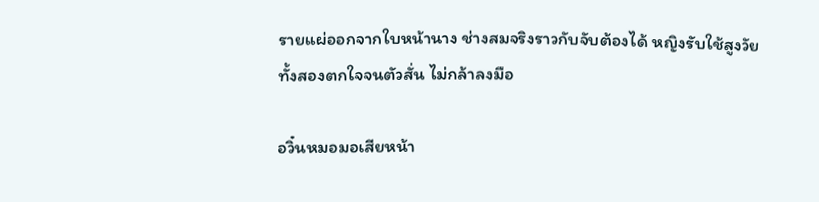รายแผ่ออกจากใบหน้านาง ช่างสมจริงราวกับจับต้องได้ หญิงรับใช้สูงวัยทั้งสองตกใจจนตัวสั่น ไม่กล้าลงมือ

อวิ๋นหมอมอเสียหน้า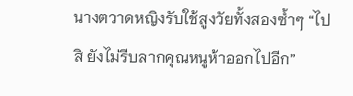นางตวาดหญิงรับใช้สูงวัยทั้งสองซ้ำๆ “ไปสิ ยังไม่รีบลากคุณหนูห้าออกไปอีก”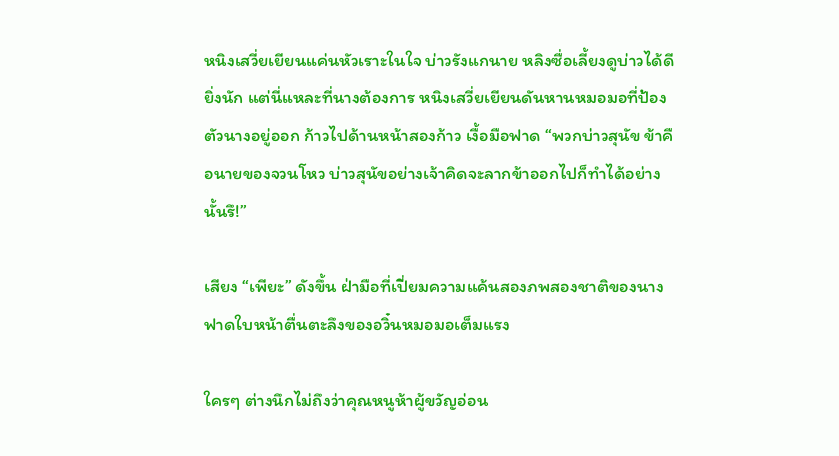หนิงเสวี่ยเยียนแค่นหัวเราะในใจ บ่าวรังแกนาย หลิงซื่อเลี้ยงดูบ่าวได้ดียิ่งนัก แต่นี่แหละที่นางต้องการ หนิงเสวี่ยเยียนดันหานหมอมอที่ป้องตัวนางอยู่ออก ก้าวไปด้านหน้าสองก้าว เงื้อมือฟาด “พวกบ่าวสุนัข ข้าคือนายของจวนโหว บ่าวสุนัขอย่างเจ้าคิดจะลากข้าออกไปก็ทำได้อย่างนั้นรึ!”

เสียง “เพียะ” ดังขึ้น ฝ่ามือที่เปี่ยมความแค้นสองภพสองชาติของนางฟาดใบหน้าตื่นตะลึงของอวิ๋นหมอมอเต็มแรง

ใครๆ ต่างนึกไม่ถึงว่าคุณหนูห้าผู้ขวัญอ่อน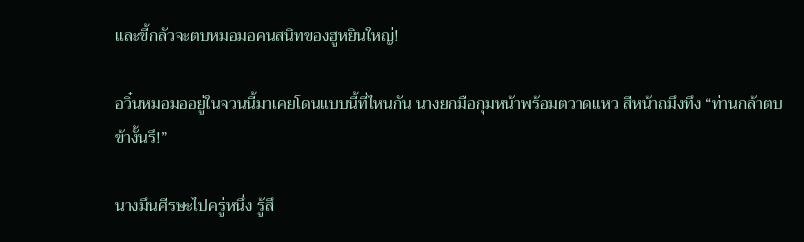และขี้กลัวจะตบหมอมอคนสนิทของฮูหยินใหญ่!

อวิ๋นหมอมออยู่ในจวนนี้มาเคยโดนแบบนี้ที่ไหนกัน นางยกมือกุมหน้าพร้อมตวาดแหว สีหน้าถมึงทึง “ท่านกล้าตบข้างั้นรึ!”

นางมึนศีรษะไปครู่หนึ่ง รู้สึ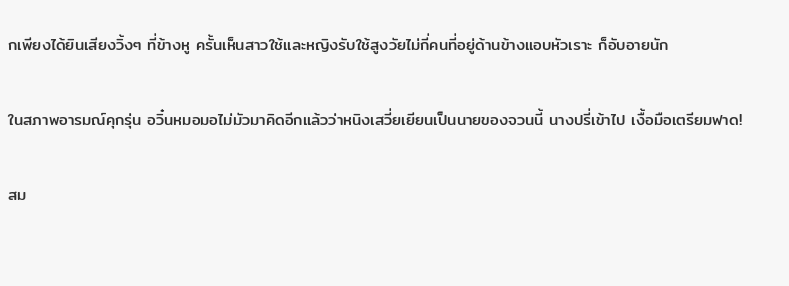กเพียงได้ยินเสียงวิ้งๆ ที่ข้างหู ครั้นเห็นสาวใช้และหญิงรับใช้สูงวัยไม่กี่คนที่อยู่ด้านข้างแอบหัวเราะ ก็อับอายนัก

ในสภาพอารมณ์คุกรุ่น อวิ๋นหมอมอไม่มัวมาคิดอีกแล้วว่าหนิงเสวี่ยเยียนเป็นนายของจวนนี้ นางปรี่เข้าไป เงื้อมือเตรียมฟาด!

สม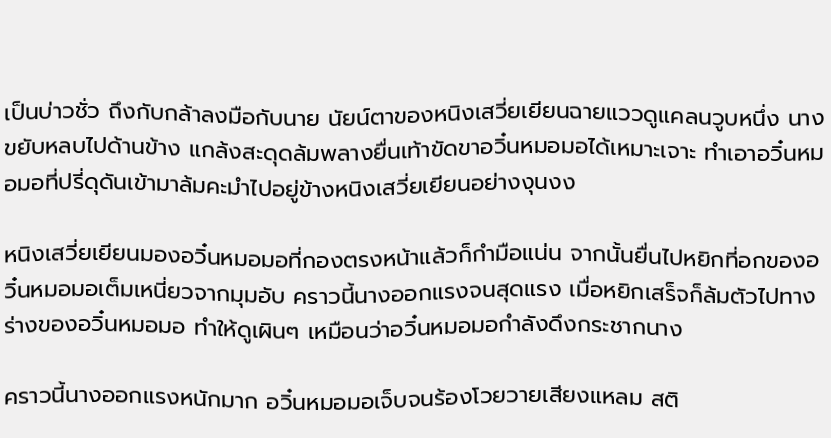เป็นบ่าวชั่ว ถึงกับกล้าลงมือกับนาย นัยน์ตาของหนิงเสวี่ยเยียนฉายแววดูแคลนวูบหนึ่ง นางขยับหลบไปด้านข้าง แกล้งสะดุดล้มพลางยื่นเท้าขัดขาอวิ๋นหมอมอได้เหมาะเจาะ ทำเอาอวิ๋นหมอมอที่ปรี่ดุดันเข้ามาล้มคะมำไปอยู่ข้างหนิงเสวี่ยเยียนอย่างงุนงง

หนิงเสวี่ยเยียนมองอวิ๋นหมอมอที่กองตรงหน้าแล้วก็กำมือแน่น จากนั้นยื่นไปหยิกที่อกของอวิ๋นหมอมอเต็มเหนี่ยวจากมุมอับ คราวนี้นางออกแรงจนสุดแรง เมื่อหยิกเสร็จก็ล้มตัวไปทางร่างของอวิ๋นหมอมอ ทำให้ดูเผินๆ เหมือนว่าอวิ๋นหมอมอกำลังดึงกระชากนาง

คราวนี้นางออกแรงหนักมาก อวิ๋นหมอมอเจ็บจนร้องโวยวายเสียงแหลม สติ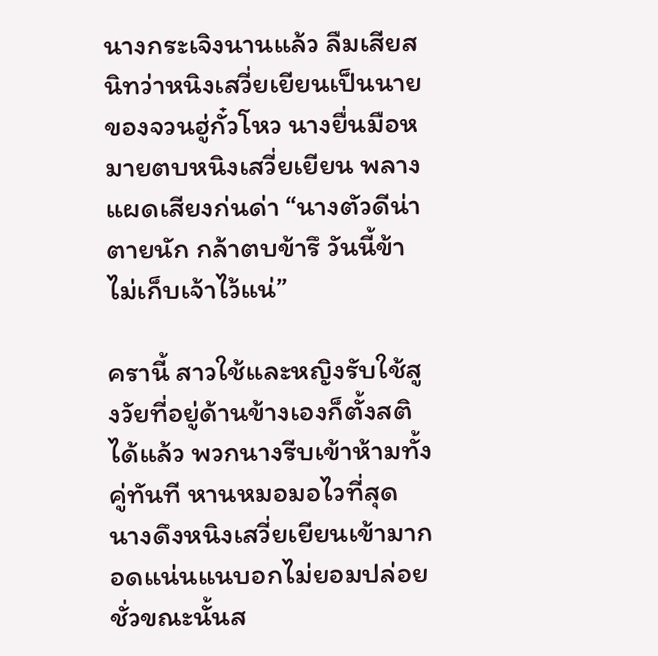นางกระเจิงนานแล้ว ลืมเสียสนิทว่าหนิงเสวี่ยเยียนเป็นนายของจวนฮู่กั๋วโหว นางยื่นมือหมายตบหนิงเสวี่ยเยียน พลางแผดเสียงก่นด่า “นางตัวดีน่าตายนัก กล้าตบข้ารึ วันนี้ข้าไม่เก็บเจ้าไว้แน่”

ครานี้ สาวใช้และหญิงรับใช้สูงวัยที่อยู่ด้านข้างเองก็ตั้งสติได้แล้ว พวกนางรีบเข้าห้ามทั้งคู่ทันที หานหมอมอไวที่สุด นางดึงหนิงเสวี่ยเยียนเข้ามากอดแน่นแนบอกไม่ยอมปล่อย ชั่วขณะนั้นส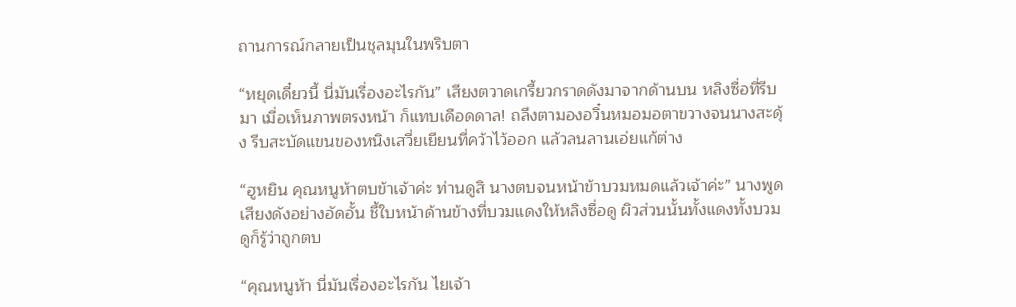ถานการณ์กลายเป็นชุลมุนในพริบตา

“หยุดเดี๋ยวนี้ นี่มันเรื่องอะไรกัน” เสียงตวาดเกรี้ยวกราดดังมาจากด้านบน หลิงซื่อที่รีบมา เมื่อเห็นภาพตรงหน้า ก็แทบเดือดดาล! ถลึงตามองอวิ๋นหมอมอตาขวางจนนางสะดุ้ง รีบสะบัดแขนของหนิงเสวี่ยเยียนที่คว้าไว้ออก แล้วลนลานเอ่ยแก้ต่าง

“ฮูหยิน คุณหนูห้าตบข้าเจ้าค่ะ ท่านดูสิ นางตบจนหน้าข้าบวมหมดแล้วเจ้าค่ะ” นางพูดเสียงดังอย่างอัดอั้น ชี้ใบหน้าด้านข้างที่บวมแดงให้หลิงซื่อดู ผิวส่วนนั้นทั้งแดงทั้งบวม ดูก็รู้ว่าถูกตบ

“คุณหนูห้า นี่มันเรื่องอะไรกัน ไยเจ้า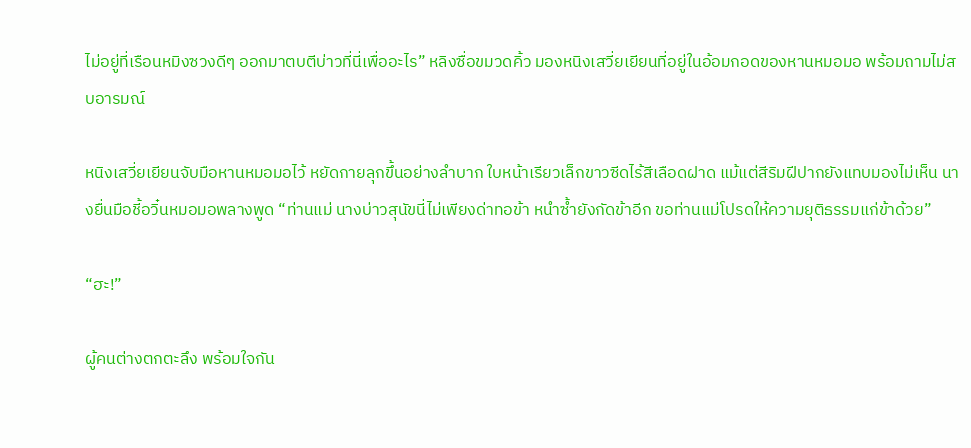ไม่อยู่ที่เรือนหมิงซวงดีๆ ออกมาตบตีบ่าวที่นี่เพื่ออะไร” หลิงซื่อขมวดคิ้ว มองหนิงเสวี่ยเยียนที่อยู่ในอ้อมกอดของหานหมอมอ พร้อมถามไม่สบอารมณ์

หนิงเสวี่ยเยียนจับมือหานหมอมอไว้ หยัดกายลุกขึ้นอย่างลำบาก ใบหน้าเรียวเล็กขาวซีดไร้สีเลือดฝาด แม้แต่สีริมฝีปากยังแทบมองไม่เห็น นางยื่นมือชี้อวิ๋นหมอมอพลางพูด “ท่านแม่ นางบ่าวสุนัขนี่ไม่เพียงด่าทอข้า หนำซ้ำยังกัดข้าอีก ขอท่านแม่โปรดให้ความยุติธรรมแก่ข้าด้วย”

“ฮะ!”

ผู้คนต่างตกตะลึง พร้อมใจกัน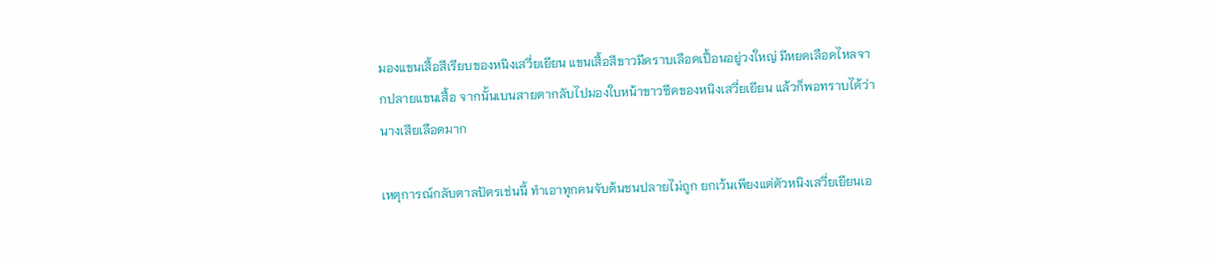มองแขนเสื้อสีเรียบของหนิงเสวี่ยเยียน แขนเสื้อสีขาวมีคราบเลือดเปื้อนอยู่วงใหญ่ มีหยดเลือดไหลจากปลายแขนเสื้อ จากนั้นเบนสายตากลับไปมองใบหน้าขาวซีดของหนิงเสวี่ยเยียน แล้วก็พอทราบได้ว่านางเสียเลือดมาก

เหตุการณ์กลับตาลปัตรเช่นนี้ ทำเอาทุกคนจับต้นชนปลายไม่ถูก ยกเว้นเพียงแต่ตัวหนิงเสวี่ยเยียนเอ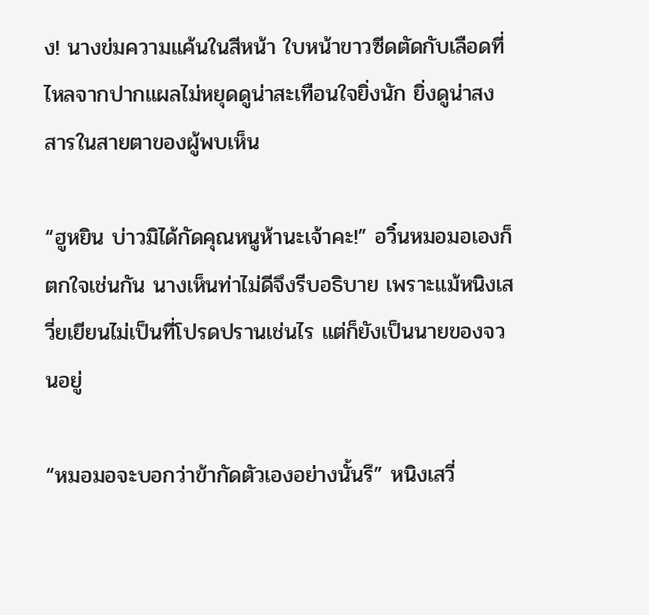ง! นางข่มความแค้นในสีหน้า ใบหน้าขาวซีดตัดกับเลือดที่ไหลจากปากแผลไม่หยุดดูน่าสะเทือนใจยิ่งนัก ยิ่งดูน่าสงสารในสายตาของผู้พบเห็น

“ฮูหยิน บ่าวมิได้กัดคุณหนูห้านะเจ้าคะ!” อวิ๋นหมอมอเองก็ตกใจเช่นกัน นางเห็นท่าไม่ดีจึงรีบอธิบาย เพราะแม้หนิงเสวี่ยเยียนไม่เป็นที่โปรดปรานเช่นไร แต่ก็ยังเป็นนายของจวนอยู่

“หมอมอจะบอกว่าข้ากัดตัวเองอย่างนั้นรึ” หนิงเสวี่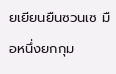ยเยียนยืนซวนเซ มือหนึ่งยกกุม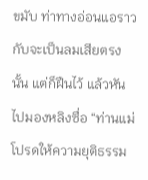ขมับ ท่าทางอ่อนแอราวกับจะเป็นลมเสียตรงนั้น แต่ก็ฝืนไว้ แล้วหันไปมองหลิงซื่อ “ท่านแม่ โปรดให้ความยุติธรรม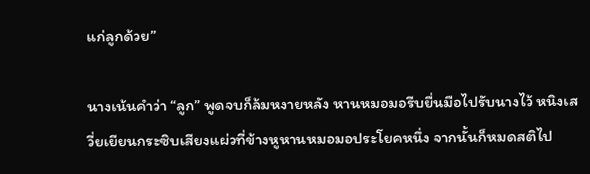แก่ลูกด้วย”

นางเน้นคำว่า “ลูก” พูดจบก็ล้มหงายหลัง หานหมอมอรีบยื่นมือไปรับนางไว้ หนิงเสวี่ยเยียนกระซิบเสียงแผ่วที่ข้างหูหานหมอมอประโยคหนึ่ง จากนั้นก็หมดสติไป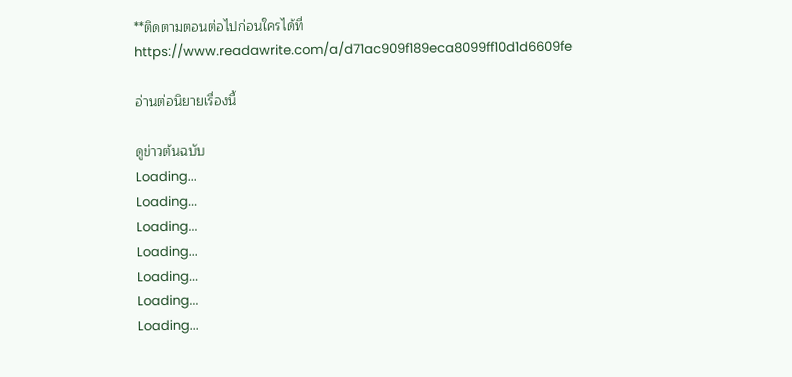**ติดตามตอนต่อไปก่อนใครได้ที่ https://www.readawrite.com/a/d71ac909f189eca8099ff10d1d6609fe

อ่านต่อนิยายเรื่องนี้

ดูข่าวต้นฉบับ
Loading...
Loading...
Loading...
Loading...
Loading...
Loading...
Loading...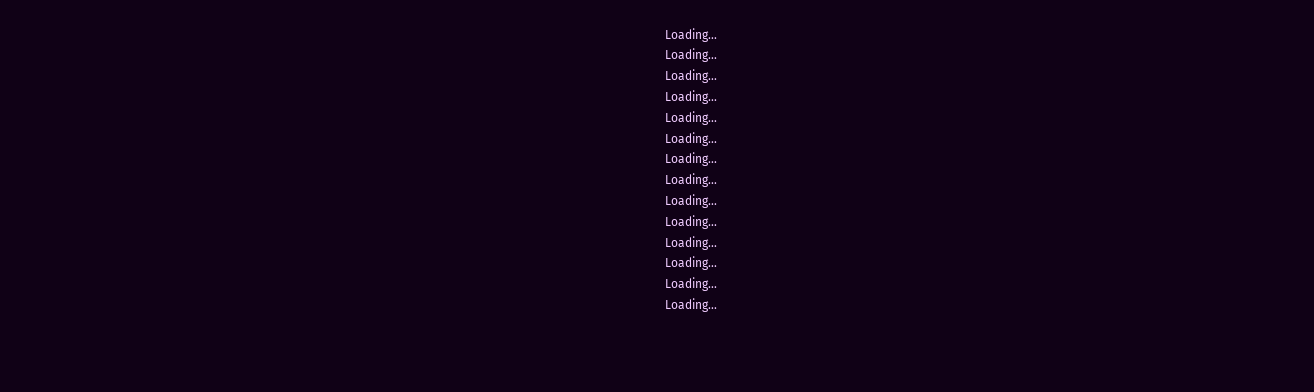Loading...
Loading...
Loading...
Loading...
Loading...
Loading...
Loading...
Loading...
Loading...
Loading...
Loading...
Loading...
Loading...
Loading...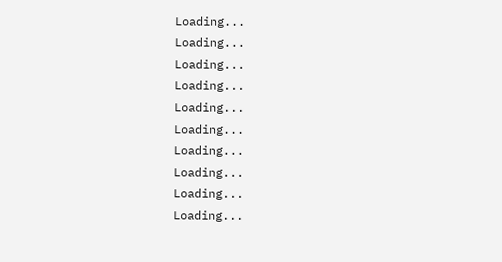Loading...
Loading...
Loading...
Loading...
Loading...
Loading...
Loading...
Loading...
Loading...
Loading...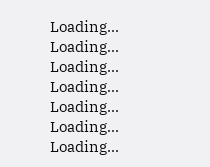Loading...
Loading...
Loading...
Loading...
Loading...
Loading...
Loading...